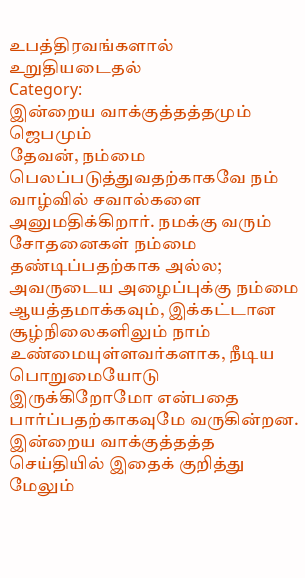உபத்திரவங்களால் உறுதியடைதல்
Category:
இன்றைய வாக்குத்தத்தமும் ஜெபமும்
தேவன், நம்மை பெலப்படுத்துவதற்காகவே நம் வாழ்வில் சவால்களை அனுமதிக்கிறார். நமக்கு வரும் சோதனைகள் நம்மை தண்டிப்பதற்காக அல்ல; அவருடைய அழைப்புக்கு நம்மை ஆயத்தமாக்கவும், இக்கட்டான சூழ்நிலைகளிலும் நாம் உண்மையுள்ளவர்களாக, நீடிய பொறுமையோடு இருக்கிறோமோ என்பதை பார்ப்பதற்காகவுமே வருகின்றன. இன்றைய வாக்குத்தத்த செய்தியில் இதைக் குறித்து மேலும்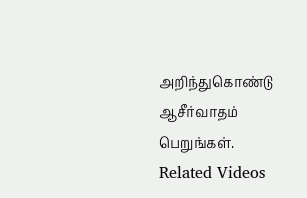அறிந்துகொண்டு ஆசீர்வாதம் பெறுங்கள்.
Related Videos